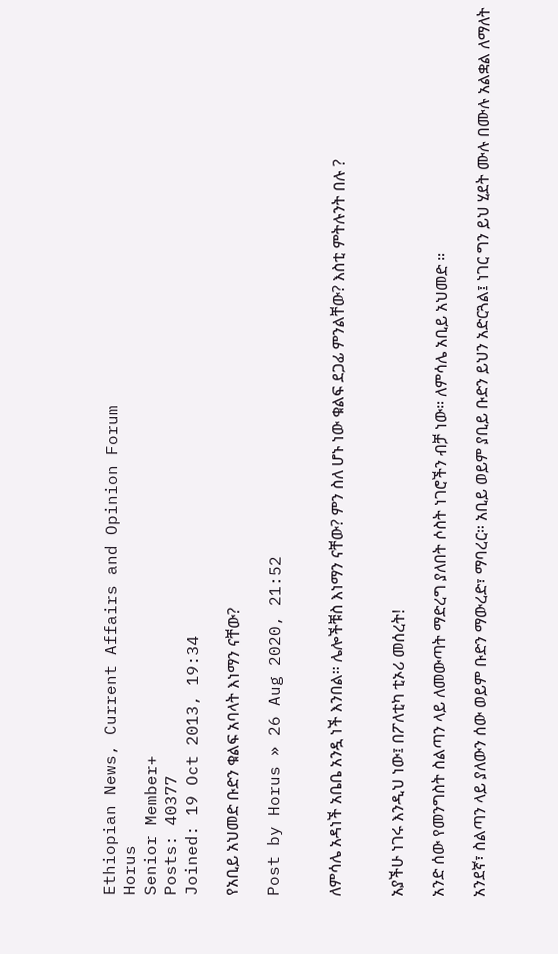Ethiopian News, Current Affairs and Opinion Forum
Horus
Senior Member+
Posts: 40377
Joined: 19 Oct 2013, 19:34

የአቢይ አህመድ ቡድን ቁልፍ አባላት እነማን ናቸው?

Post by Horus » 26 Aug 2020, 21:52


ለምሳሌ አዳነች አቤቤ አንዷ ነች እንበል። ሌሎችቹስ እነማን ናቸው? ምን ስለ ሆኑ ነው ቁልፍ ደጋፊ ምንልቸው? እስቲ ምትሉንት በሉ ?


አያችሁ ነገሩ እንዲህ ነው፤ በፖለቲካ ቲኦሪ መሰረት!

አንድ ሰው የመንግስት ስልጣን ላይ ለመውጣት ማድረግ ያለበት ሶስት ነገሮችን ብቻ ነው። ለምሳሌ አቢይ አህመድ ።

አንደኛ፣ ስልጣን ላይ ያለውን ሰው ወይም ቡድን ማውረድ፣ ማባረር። አቢይ ወይም ያቢይ ቡድን ይህን አድርጓል፤ ነገር ግን ይህ ሂደት ሙሉ በሙሉ አልቋል ለማለት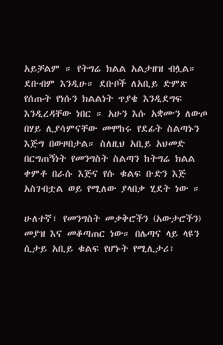አይቻልም ። የትግሬ ክልል አልታዘዝ ብሏል። ደቡብም እንዲሁ። ደቡቦች ለአቢይ ድምጽ የሰጡት የነሱን ክልልነት ጥያቄ እንዲደግፍ እንዲረዳቸው ነበር ። አሁን እሱ አቋሙን ለውጦ በሃይ ሊያሳምናቸው መሞከሩ የደፊት ስልጣኑን እጅግ በውዞበታል። ስለዚህ አቢይ አህመድ በርግጠኝነት የመንግስት ስልጣን ከትግሬ ክልል ቀምቶ በራሱ እጅና የሱ ቁልፍ ቡድን እጅ አስገብቷል ወይ የሚለው ያላበቃ ሂደት ነው ።

ሁለተኛ፣ የመንግስት መቃቅሮችን (አውታሮችን) መያዝ እና መቆጣጠር ነው። በሌጣና ላይ ላዩን ሲታይ አቢይ ቁልፍ የሆኑት የሚሊታሪ፣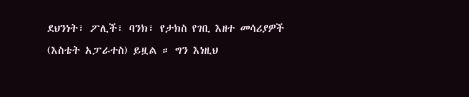ደህንነት፣ ፖሊች፣ ባንክ፣ የታክስ የገቢ እዘተ መሳሪያዎች (እስቴት አፓራተስ) ይዟል ። ግን እነዚህ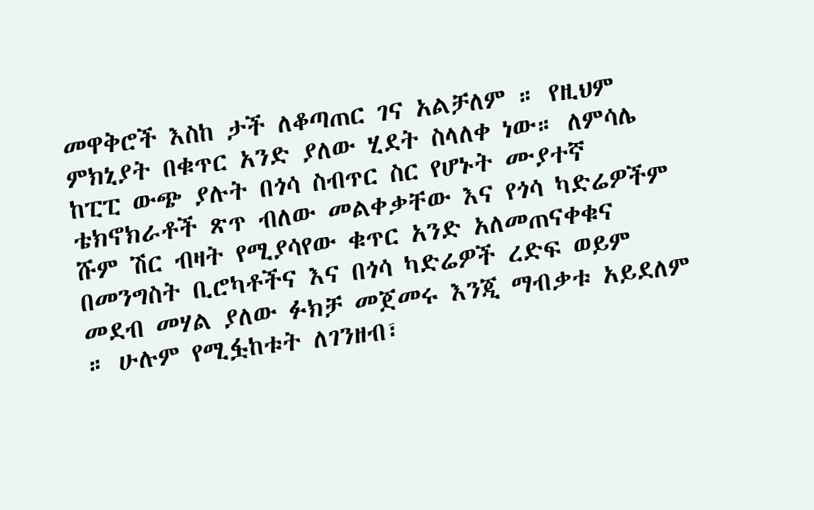መዋቅሮች እስከ ታች ለቆጣጠር ገና አልቻለም ። የዚህም ምክኒያት በቁጥር አንድ ያለው ሂደት ስላለቀ ነው። ለምሳሌ ከፒፒ ውጭ ያሉት በጎሳ ስብጥር ስር የሆኑት ሙያተኛ ቴክኖክራቶች ጽጥ ብለው መልቀቃቸው እና የጎሳ ካድሬዎችም ሹም ሽር ብዛት የሚያሳየው ቁጥር አንድ አለመጠናቀቁና በመንግስት ቢሮካቶችና እና በጎሳ ካድሬዎች ረድፍ ወይም መደብ መሃል ያለው ፉክቻ መጀመሩ እንጂ ማብቃቱ አይደለም ። ሁሉም የሚፏከቱት ለገንዘብ፣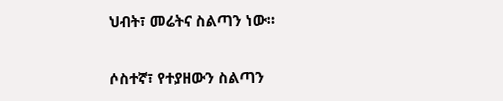ህብት፣ መሬትና ስልጣን ነው።

ሶስተኛ፣ የተያዘውን ስልጣን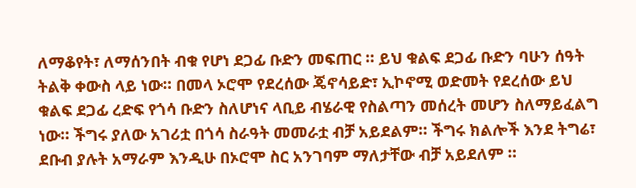ለማቆየት፣ ለማሰንበት ብቁ የሆነ ደጋፊ ቡድን መፍጠር ። ይህ ቁልፍ ደጋፊ ቡድን ባሁን ሰዓት ትልቅ ቀውስ ላይ ነው። በመላ ኦሮሞ የደረሰው ጄኖሳይድ፣ ኢኮኖሚ ወድመት የደረሰው ይህ ቁልፍ ደጋፊ ረድፍ የጎሳ ቡድን ስለሆነና ላቢይ ብሄራዊ የስልጣን መሰረት መሆን ስለማይፈልግ ነው። ችግሩ ያለው አገሪቷ በጎሳ ስራዓት መመራቷ ብቻ አይደልም። ችግሩ ክልሎች እንደ ትግሬ፣ ደቡብ ያሉት አማራም እንዲሁ በኦሮሞ ስር አንገባም ማለታቸው ብቻ አይደለም ።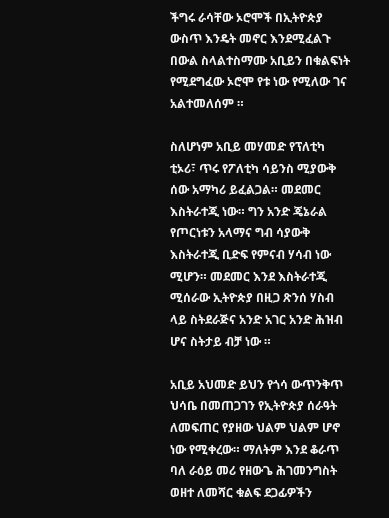ችግሩ ራሳቸው ኦሮሞች በኢትዮጵያ ውስጥ እንዴት መኖር እንደሚፈልጉ በውል ስላልተስማሙ አቢይን በቁልፍነት የሚደግፈው ኦሮሞ የቱ ነው የሚለው ገና አልተመለሰም ።

ስለሆነም አቢይ መሃመድ የፕለቲካ ቲኦሪ፣ ጥሩ የፖለቲካ ሳይንስ ሚያውቅ ሰው አማካሪ ይፈልጋል። መደመር እስትራተጂ ነው። ግን አንድ ጄኔራል የጦርነቱን አላማና ግብ ሳያውቅ እስትራተጂ ቢድፍ የምናብ ሃሳብ ነው ሚሆን። መደመር እንደ እስትራተጂ ሚሰራው ኢትዮጵያ በዚጋ ጽንሰ ሃስብ ላይ ስትደራጅና አንድ አገር አንድ ሕዝብ ሆና ስትታይ ብቻ ነው ።

አቢይ አህመድ ይህን የጎሳ ውጥንቅጥ ህሳቤ በመጠጋገን የኢትዮጵያ ሰራዓት ለመፍጠር የያዘው ህልም ህልም ሆኖ ነው የሚቀረው። ማለትም እንደ ቆራጥ ባለ ራዕይ መሪ የዘውጌ ሕገመንግስት ወዘተ ለመሻር ቁልፍ ደጋፊዎችን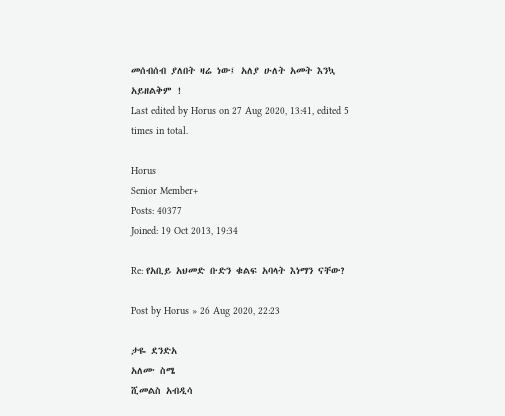መሰብሰብ ያለበት ዛሬ ነው፤ አለያ ሁለት አመት እንኳ አይዘልቅም !
Last edited by Horus on 27 Aug 2020, 13:41, edited 5 times in total.

Horus
Senior Member+
Posts: 40377
Joined: 19 Oct 2013, 19:34

Re: የአቢይ አህመድ ቡድን ቁልፍ አባላት እነማን ናቸው?

Post by Horus » 26 Aug 2020, 22:23

ታዬ ደንድአ
አለሙ ስሜ
ሺመልስ አብዲሳ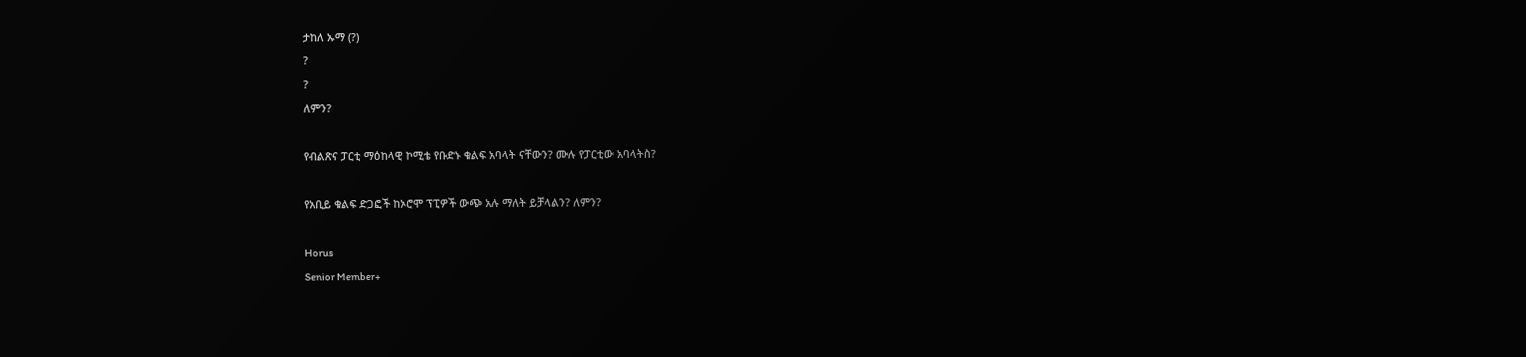ታከለ ኡማ (?)
?
?
ለምን?

የብልጽና ፓርቲ ማዕከላዊ ኮሚቴ የቡድኑ ቁልፍ አባላት ናቸውን? ሙሉ የፓርቲው አባላትስ?

የአቢይ ቁልፍ ድጋፎች ከኦሮሞ ፕፒዎች ውጭ አሉ ማለት ይቻላልን? ለምን?

Horus
Senior Member+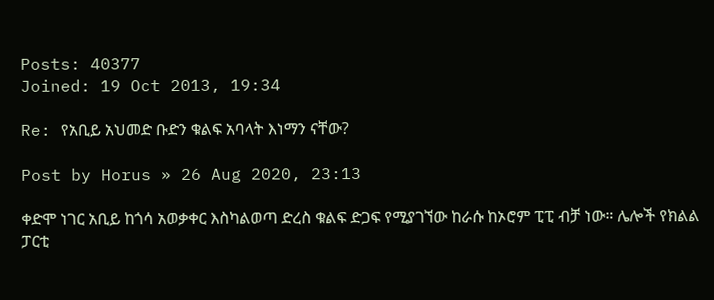Posts: 40377
Joined: 19 Oct 2013, 19:34

Re: የአቢይ አህመድ ቡድን ቁልፍ አባላት እነማን ናቸው?

Post by Horus » 26 Aug 2020, 23:13

ቀድሞ ነገር አቢይ ከጎሳ አወቃቀር እስካልወጣ ድረስ ቁልፍ ድጋፍ የሚያገኘው ከራሱ ከኦሮም ፒፒ ብቻ ነው። ሌሎች የክልል ፓርቲ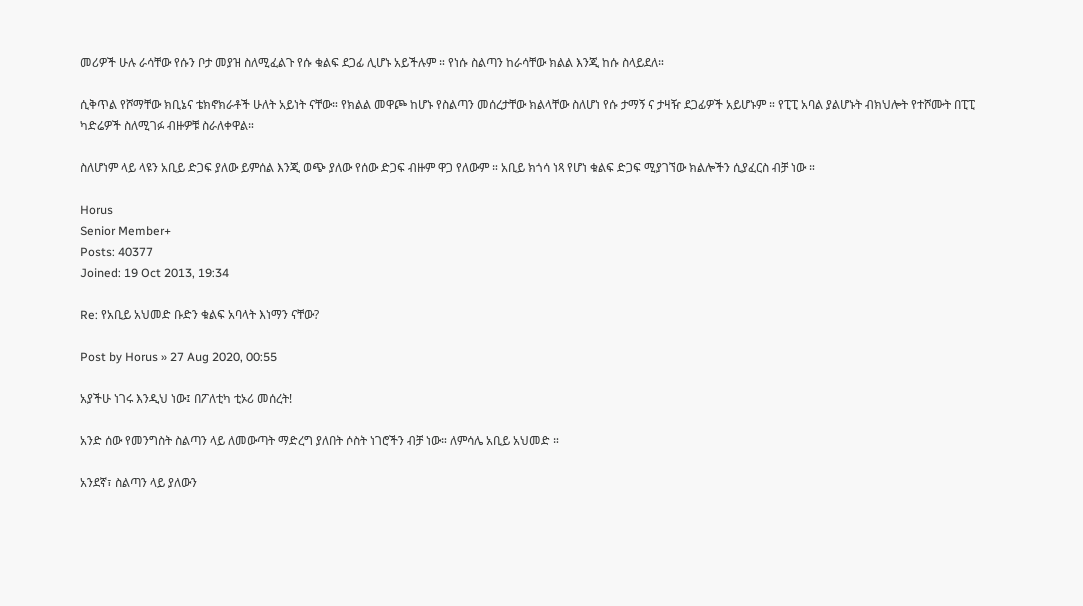መሪዎች ሁሉ ራሳቸው የሱን ቦታ መያዝ ስለሚፈልጉ የሱ ቁልፍ ደጋፊ ሊሆኑ አይችሉም ። የነሱ ስልጣን ከራሳቸው ክልል እንጂ ከሱ ስላይደለ።

ሲቅጥል የሾማቸው ክቢኔና ቴክኖክራቶች ሁለት አይነት ናቸው። የክልል መዋጮ ከሆኑ የስልጣን መሰረታቸው ክልላቸው ስለሆነ የሱ ታማኝ ና ታዛዥ ደጋፊዎች አይሆኑም ። የፒፒ አባል ያልሆኑት ብክህሎት የተሾሙት በፒፒ ካድሬዎች ስለሚገፉ ብዙዎቹ ስራለቀዋል።

ስለሆነም ላይ ላዩን አቢይ ድጋፍ ያለው ይምሰል እንጂ ወጭ ያለው የሰው ድጋፍ ብዙም ዋጋ የለውም ። አቢይ ክጎሳ ነጻ የሆነ ቁልፍ ድጋፍ ሚያገኘው ክልሎችን ሲያፈርስ ብቻ ነው ።

Horus
Senior Member+
Posts: 40377
Joined: 19 Oct 2013, 19:34

Re: የአቢይ አህመድ ቡድን ቁልፍ አባላት እነማን ናቸው?

Post by Horus » 27 Aug 2020, 00:55

አያችሁ ነገሩ እንዲህ ነው፤ በፖለቲካ ቲኦሪ መሰረት!

አንድ ሰው የመንግስት ስልጣን ላይ ለመውጣት ማድረግ ያለበት ሶስት ነገሮችን ብቻ ነው። ለምሳሌ አቢይ አህመድ ።

አንደኛ፣ ስልጣን ላይ ያለውን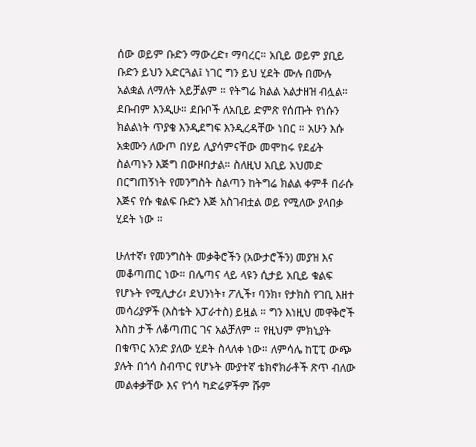ሰው ወይም ቡድን ማውረድ፣ ማባረር። አቢይ ወይም ያቢይ ቡድን ይህን አድርጓል፤ ነገር ግን ይህ ሂደት ሙሉ በሙሉ አልቋል ለማለት አይቻልም ። የትግሬ ክልል አልታዘዝ ብሏል። ደቡብም እንዲሁ። ደቡቦች ለአቢይ ድምጽ የሰጡት የነሱን ክልልነት ጥያቄ እንዲደግፍ እንዲረዳቸው ነበር ። አሁን እሱ አቋሙን ለውጦ በሃይ ሊያሳምናቸው መሞከሩ የደፊት ስልጣኑን እጅግ በውዞበታል። ስለዚህ አቢይ አህመድ በርግጠኝነት የመንግስት ስልጣን ከትግሬ ክልል ቀምቶ በራሱ እጅና የሱ ቁልፍ ቡድን እጅ አስገብቷል ወይ የሚለው ያላበቃ ሂደት ነው ።

ሁለተኛ፣ የመንግስት መቃቅሮችን (አውታሮችን) መያዝ እና መቆጣጠር ነው። በሌጣና ላይ ላዩን ሲታይ አቢይ ቁልፍ የሆኑት የሚሊታሪ፣ ደህንነት፣ ፖሊች፣ ባንክ፣ የታክስ የገቢ እዘተ መሳሪያዎች (እስቴት አፓራተስ) ይዟል ። ግን እነዚህ መዋቅሮች እስከ ታች ለቆጣጠር ገና አልቻለም ። የዚህም ምክኒያት በቁጥር አንድ ያለው ሂደት ስላለቀ ነው። ለምሳሌ ከፒፒ ውጭ ያሉት በጎሳ ስብጥር የሆኑት ሙያተኛ ቴክኖክራቶች ጽጥ ብለው መልቀቃቸው እና የጎሳ ካድሬዎችም ሹም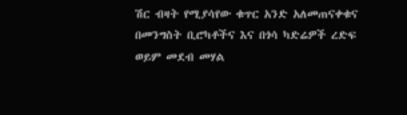ሽር ብዛት የሚያሳየው ቁጥር አንድ አለመጠናቀቁና በመንግስት ቢሮካቶችና እና በጎሳ ካድሬዎች ረድፍ ወይም መደብ መሃል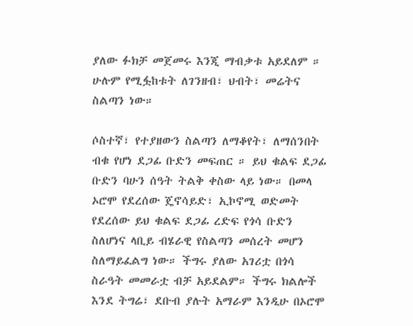ያለው ፉክቻ መጀመሩ እንጂ ማብቃቱ አይደለም ። ሁሉም የሚፏከቱት ለገንዘብ፣ ህብት፣ መሬትና ስልጣን ነው።

ሶስተኛ፣ የተያዘውን ስልጣን ለማቆየት፣ ለማሰንበት ብቁ የሆነ ደጋፊ ቡድን መፍጠር ። ይህ ቁልፍ ደጋፊ ቡድን ባሁን ሰዓት ትልቅ ቀስው ላይ ነው። በመላ ኦሮሞ የደረሰው ጄኖሳይድ፣ ኢኮኖሚ ወድመት የደረሰው ይህ ቁልፍ ደጋፊ ረድፍ የጎሳ ቡድን ስለሆነና ላቢይ ብሄራዊ የስልጣን መሰረት መሆን ስለማይፈልግ ነው። ችግሩ ያለው አገሪቷ በጎሳ ስራዓት መመራቷ ብቻ አይደልም። ችግሩ ክልሎች እንደ ትግሬ፣ ደቡብ ያሉት አማራም እንዲሁ በኦሮሞ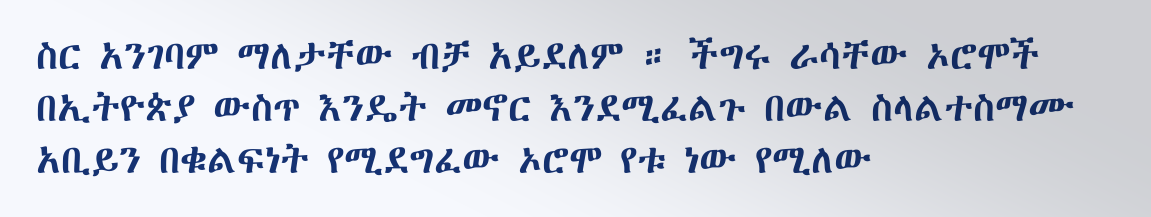ስር አንገባም ማለታቸው ብቻ አይደለም ። ችግሩ ራሳቸው ኦሮሞች በኢትዮጵያ ውስጥ እንዴት መኖር እንደሚፈልጉ በውል ስላልተስማሙ አቢይን በቁልፍነት የሚደግፈው ኦሮሞ የቱ ነው የሚለው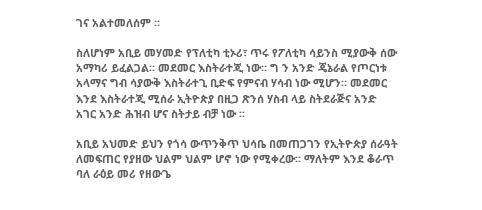ገና አልተመለሰም ።

ስለሆነም አቢይ መሃመድ የፕለቲካ ቲኦሪ፣ ጥሩ የፖለቲካ ሳይንስ ሚያውቅ ሰው አማካሪ ይፈልጋል። መደመር እስትራተጂ ነው። ግ ን አንድ ጄኔራል የጦርነቱ አላማና ግብ ሳያውቅ እስትራተጊ ቢድፍ የምናብ ሃሳብ ነው ሚሆን። መደመር እንደ እስትራተጂ ሚሰራ ኢትዮጵያ በዚጋ ጽንሰ ሃስብ ላይ ስትደራጅና አንድ አገር አንድ ሕዝብ ሆና ስትታይ ብቻ ነው ።

አቢይ አህመድ ይህን የጎሳ ውጥንቅጥ ህሳቤ በመጠጋገን የኢትዮጵያ ሰራዓት ለመፍጠር የያዘው ህልም ህልም ሆኖ ነው የሚቀረው። ማለትም እንደ ቆራጥ ባለ ራዕይ መሪ የዘውጌ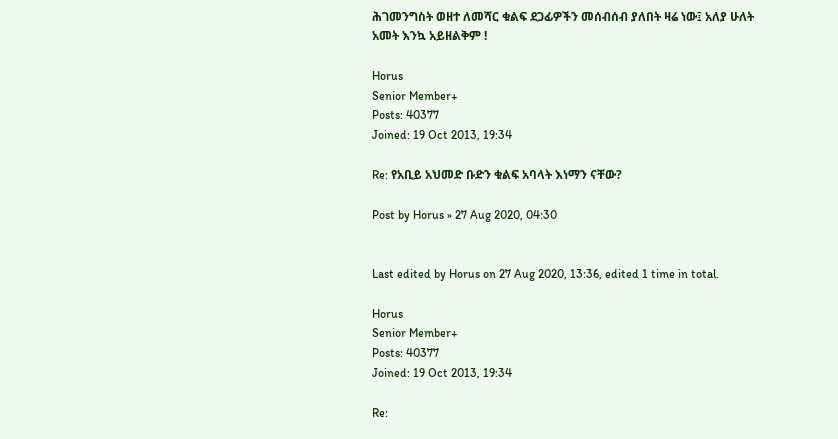ሕገመንግስት ወዘተ ለመሻር ቁልፍ ደጋፊዎችን መሰብሰብ ያለበት ዛሬ ነው፤ አለያ ሁለት አመት እንኳ አይዘልቅም !

Horus
Senior Member+
Posts: 40377
Joined: 19 Oct 2013, 19:34

Re: የአቢይ አህመድ ቡድን ቁልፍ አባላት እነማን ናቸው?

Post by Horus » 27 Aug 2020, 04:30


Last edited by Horus on 27 Aug 2020, 13:36, edited 1 time in total.

Horus
Senior Member+
Posts: 40377
Joined: 19 Oct 2013, 19:34

Re: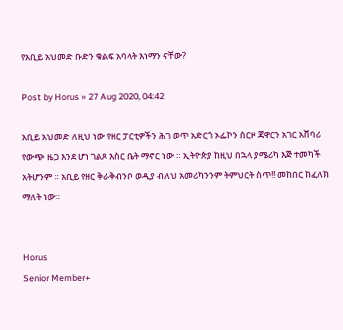የአቢይ አህመድ ቡድን ቁልፍ አባላት እነማን ናቸው?

Post by Horus » 27 Aug 2020, 04:42

አቢይ አህመድ ለዚህ ነው የዘር ፓርቲዎችን ሕገ ወጥ አድርጎ ኦፌኮን ሰርዞ ጃዋርን አገር አሸባሪ የውጭ ዜጋ እንደ ሆነ ገልጾ እስር ቤት ማኖር ነው ። ኢትዮጵያ ከዚህ በኋላ ያሜሪካ እጅ ተመካች አትሆንም ። አቢይ የዘር ቅራቅብንቦ ወዲያ ብለህ አመሪካንንም ትምህርት ስጥ!! መከበር ከፈለክ ማለት ነው።


Horus
Senior Member+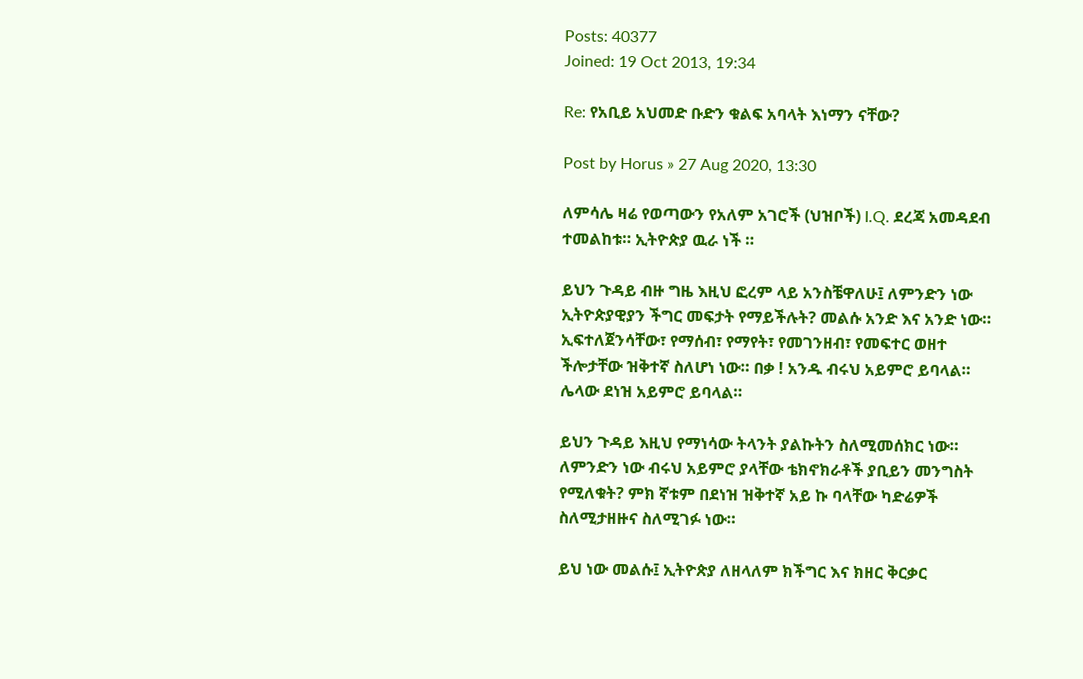Posts: 40377
Joined: 19 Oct 2013, 19:34

Re: የአቢይ አህመድ ቡድን ቁልፍ አባላት እነማን ናቸው?

Post by Horus » 27 Aug 2020, 13:30

ለምሳሌ ዛሬ የወጣውን የአለም አገሮች (ህዝቦች) I.Q. ደረጃ አመዳደብ ተመልከቱ። ኢትዮጵያ ዉራ ነች ።

ይህን ጉዳይ ብዙ ግዜ እዚህ ፎረም ላይ አንስቼዋለሁ፤ ለምንድን ነው ኢትዮጵያዊያን ችግር መፍታት የማይችሉት? መልሱ አንድ እና አንድ ነው። ኢፍተለጀንሳቸው፣ የማሰብ፣ የማየት፣ የመገንዘብ፣ የመፍተር ወዘተ ችሎታቸው ዝቅተኛ ስለሆነ ነው። በቃ ! አንዱ ብሩህ አይምሮ ይባላል። ሌላው ደነዝ አይምሮ ይባላል።

ይህን ጉዳይ እዚህ የማነሳው ትላንት ያልኩትን ስለሚመሰክር ነው። ለምንድን ነው ብሩህ አይምሮ ያላቸው ቴክኖክራቶች ያቢይን መንግስት የሚለቁት? ምክ ኛቱም በደነዝ ዝቅተኛ አይ ኩ ባላቸው ካድሬዎች ስለሚታዘዙና ስለሚገፉ ነው።

ይህ ነው መልሱ፤ ኢትዮጵያ ለዘላለም ክችግር እና ክዘር ቅርቃር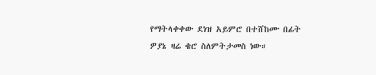የማትላቀቀው ደነዝ አይምሮ በተሸከሙ በፊት ዎያኔ ዛሬ ቄሮ ስለምትታመስ ነው።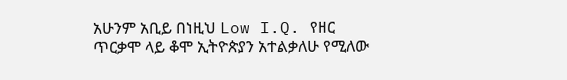አሁንም አቢይ በነዚህ Low I.Q. የዘር ጥርቃሞ ላይ ቆሞ ኢትዮጵያን አተልቃለሁ የሚለው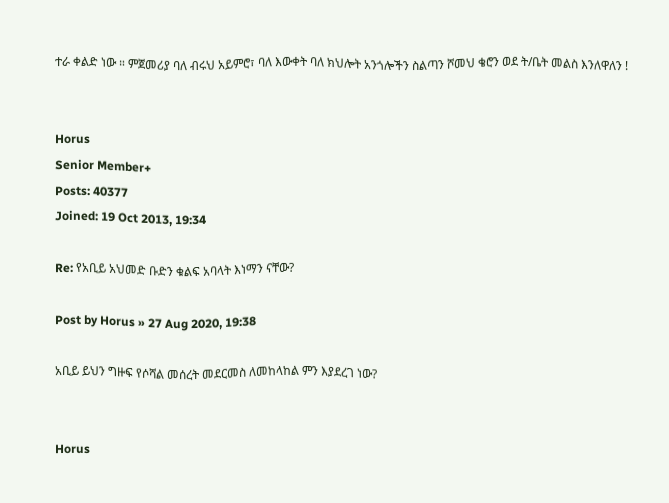ተራ ቀልድ ነው ። ምጀመሪያ ባለ ብሩህ አይምሮ፣ ባለ እውቀት ባለ ክህሎት አንጎሎችን ስልጣን ሾመህ ቄሮን ወደ ት/ቤት መልስ እንለዋለን !


Horus
Senior Member+
Posts: 40377
Joined: 19 Oct 2013, 19:34

Re: የአቢይ አህመድ ቡድን ቁልፍ አባላት እነማን ናቸው?

Post by Horus » 27 Aug 2020, 19:38

አቢይ ይህን ግዙፍ የሶሻል መሰረት መደርመስ ለመከላከል ምን እያደረገ ነው?


Horus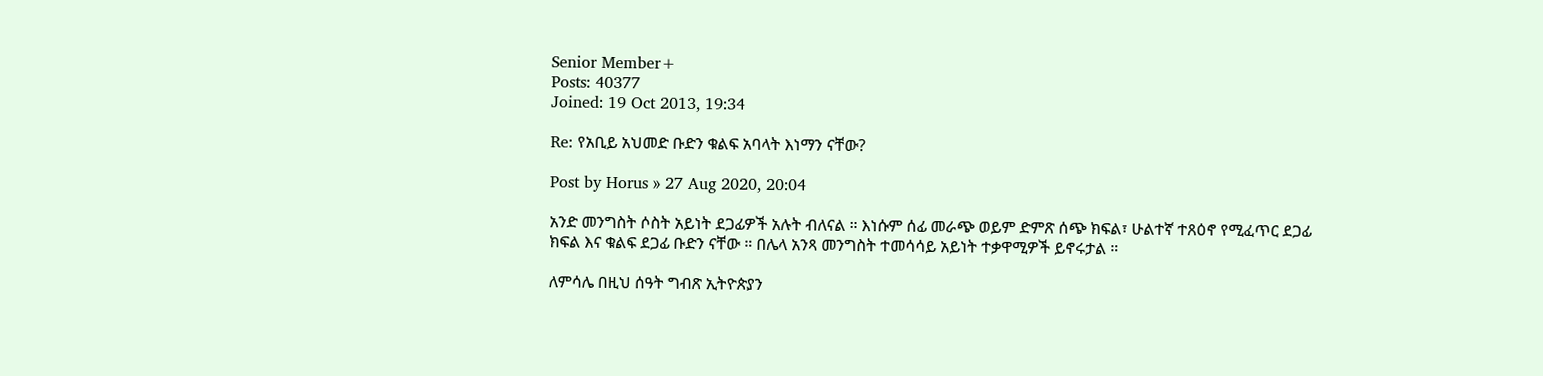Senior Member+
Posts: 40377
Joined: 19 Oct 2013, 19:34

Re: የአቢይ አህመድ ቡድን ቁልፍ አባላት እነማን ናቸው?

Post by Horus » 27 Aug 2020, 20:04

አንድ መንግስት ሶስት አይነት ደጋፊዎች አሉት ብለናል ። እነሱም ሰፊ መራጭ ወይም ድምጽ ሰጭ ክፍል፣ ሁልተኛ ተጸዕኖ የሚፈጥር ደጋፊ ክፍል እና ቁልፍ ደጋፊ ቡድን ናቸው ። በሌላ አንጻ መንግስት ተመሳሳይ አይነት ተቃዋሚዎች ይኖሩታል ።

ለምሳሌ በዚህ ሰዓት ግብጽ ኢትዮጵያን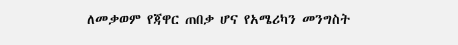ለመቃወም የጃዋር ጠበቃ ሆና የአሜሪካን መንግስት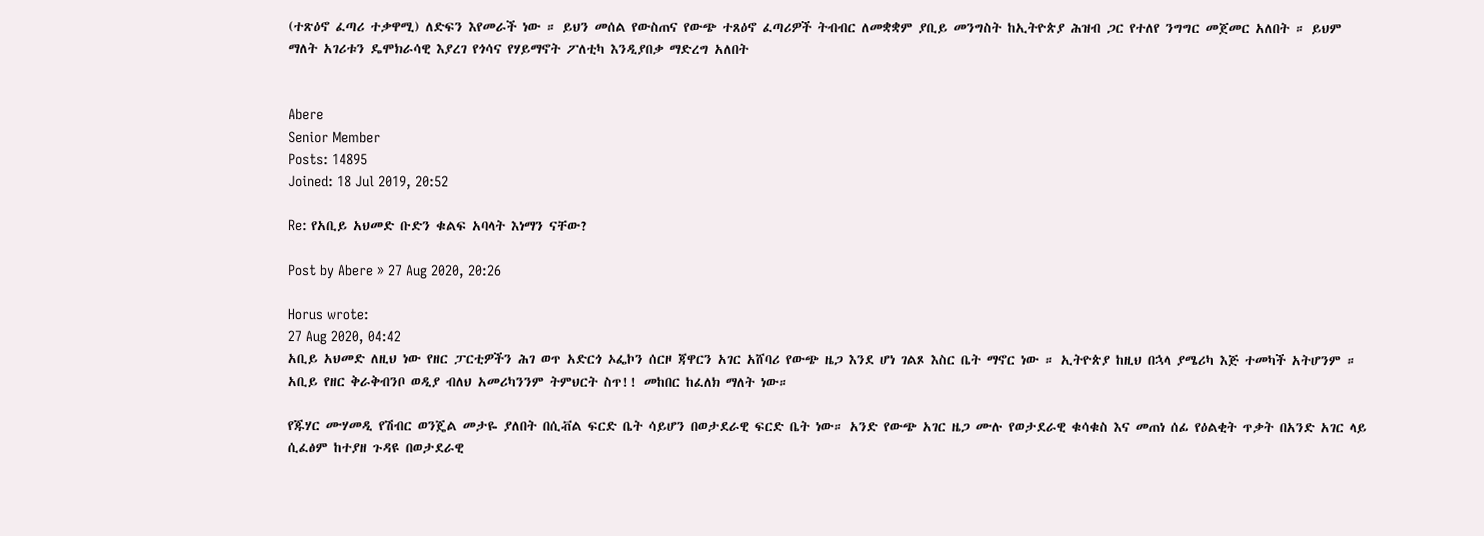(ተጽዕኖ ፈጣሪ ተቃዋሚ) ለድፍን እየመራች ነው ። ይህን መሰል የውስጠና የውጭ ተጸዕኖ ፈጣሪዎች ትብብር ለመቋቋም ያቢይ መንግስት ከኢትዮጵያ ሕዝብ ጋር የተለየ ንግግር መጀመር አለበት ። ይህም ማለት አገሪቱን ዴሞክራሳዊ እያረገ የጎሳና የሃይማኖት ፖለቲካ እንዲያበቃ ማድረግ አለበት


Abere
Senior Member
Posts: 14895
Joined: 18 Jul 2019, 20:52

Re: የአቢይ አህመድ ቡድን ቁልፍ አባላት እነማን ናቸው?

Post by Abere » 27 Aug 2020, 20:26

Horus wrote:
27 Aug 2020, 04:42
አቢይ አህመድ ለዚህ ነው የዘር ፓርቲዎችን ሕገ ወጥ አድርጎ ኦፌኮን ሰርዞ ጃዋርን አገር አሸባሪ የውጭ ዜጋ እንደ ሆነ ገልጾ እስር ቤት ማኖር ነው ። ኢትዮጵያ ከዚህ በኋላ ያሜሪካ እጅ ተመካች አትሆንም ። አቢይ የዘር ቅራቅብንቦ ወዲያ ብለህ አመሪካንንም ትምህርት ስጥ!! መከበር ከፈለክ ማለት ነው።

የጁሃር ሙሃመዲ የሽብር ወንጄል መታዬ ያለበት በሲቭል ፍርድ ቤት ሳይሆን በወታደራዊ ፍርድ ቤት ነው። አንድ የውጭ አገር ዜጋ ሙሉ የወታደራዊ ቁሳቁስ እና መጠነ ሰፊ የዕልቂት ጥቃት በአንድ አገር ላይ ሲፈፅም ከተያዘ ጉዳዩ በወታደራዊ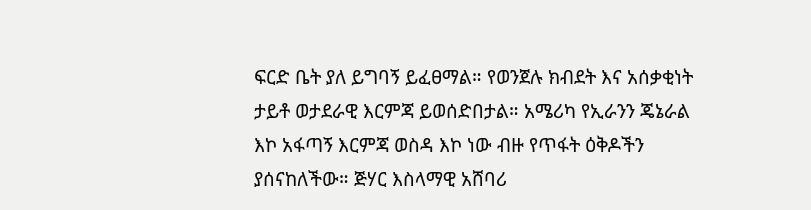ፍርድ ቤት ያለ ይግባኝ ይፈፀማል። የወንጀሉ ክብደት እና አሰቃቂነት ታይቶ ወታደራዊ እርምጃ ይወሰድበታል። አሜሪካ የኢራንን ጄኔራል እኮ አፋጣኝ እርምጃ ወስዳ እኮ ነው ብዙ የጥፋት ዕቅዶችን ያሰናከለችው። ጅሃር እስላማዊ አሸባሪ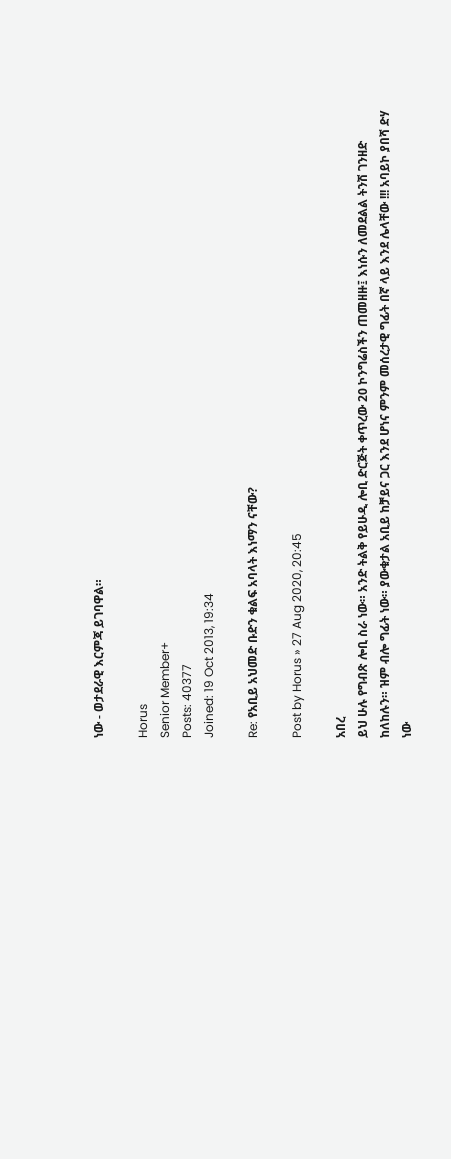ነው - ወታደራዊ እርምጃ ይገባዋል።

Horus
Senior Member+
Posts: 40377
Joined: 19 Oct 2013, 19:34

Re: የአቢይ አህመድ ቡድን ቁልፍ አባላት እነማን ናቸው?

Post by Horus » 27 Aug 2020, 20:45

አበረ
ይህ ሁሉ የግብጽ ሎቢ ስራ ነው። አንድ ትልቅ የይሁዲ ሎቢ ድርጅት ቀጥረው 20 ኮንግሬስችን ጠመዘዙ፤ እነሱን ለመደልል ትንሽ ገንዘድ ከለከሉን። ዝም ብሎ ግፊት ነው። ያውቁታል አቢይ ከቻይና ጋር እንደ ሆነና ምንም መሰረታዊ ግፊት በኛ ላይ እንደ ሌላቸው !!! አባይኮ ያበሻ ድሃ ነው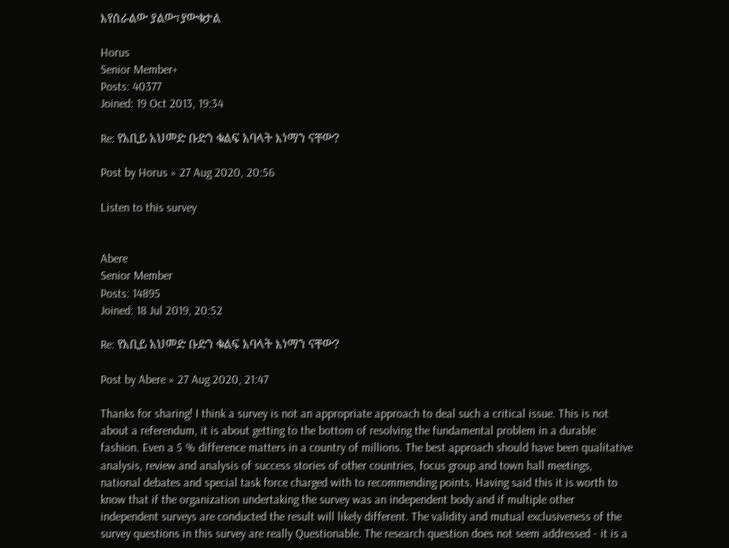እየሰራልው ያልው፣ያውቁታል

Horus
Senior Member+
Posts: 40377
Joined: 19 Oct 2013, 19:34

Re: የአቢይ አህመድ ቡድን ቁልፍ አባላት እነማን ናቸው?

Post by Horus » 27 Aug 2020, 20:56

Listen to this survey


Abere
Senior Member
Posts: 14895
Joined: 18 Jul 2019, 20:52

Re: የአቢይ አህመድ ቡድን ቁልፍ አባላት እነማን ናቸው?

Post by Abere » 27 Aug 2020, 21:47

Thanks for sharing! I think a survey is not an appropriate approach to deal such a critical issue. This is not about a referendum, it is about getting to the bottom of resolving the fundamental problem in a durable fashion. Even a 5 % difference matters in a country of millions. The best approach should have been qualitative analysis, review and analysis of success stories of other countries, focus group and town hall meetings, national debates and special task force charged with to recommending points. Having said this it is worth to know that if the organization undertaking the survey was an independent body and if multiple other independent surveys are conducted the result will likely different. The validity and mutual exclusiveness of the survey questions in this survey are really Questionable. The research question does not seem addressed - it is a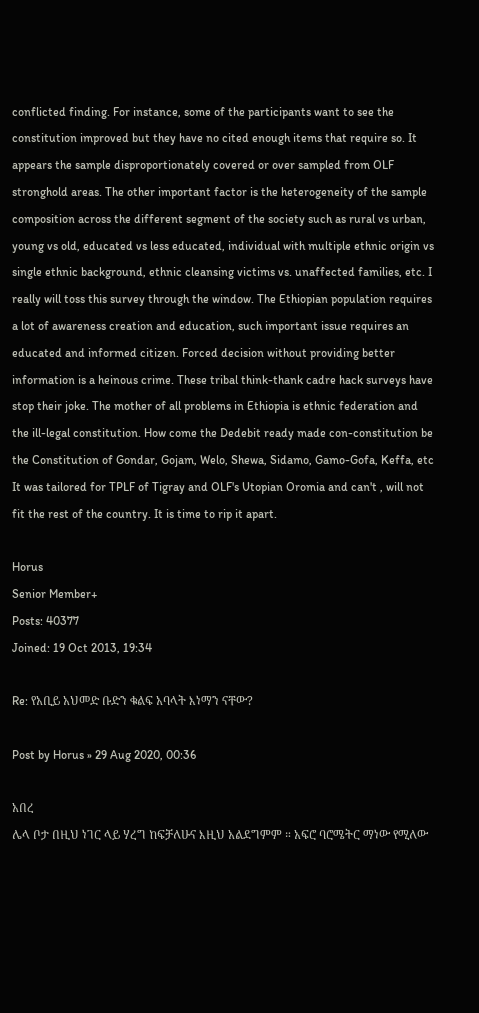conflicted finding. For instance, some of the participants want to see the constitution improved but they have no cited enough items that require so. It appears the sample disproportionately covered or over sampled from OLF stronghold areas. The other important factor is the heterogeneity of the sample composition across the different segment of the society such as rural vs urban, young vs old, educated vs less educated, individual with multiple ethnic origin vs single ethnic background, ethnic cleansing victims vs. unaffected families, etc. I really will toss this survey through the window. The Ethiopian population requires a lot of awareness creation and education, such important issue requires an educated and informed citizen. Forced decision without providing better information is a heinous crime. These tribal think-thank cadre hack surveys have stop their joke. The mother of all problems in Ethiopia is ethnic federation and the ill-legal constitution. How come the Dedebit ready made con-constitution be the Constitution of Gondar, Gojam, Welo, Shewa, Sidamo, Gamo-Gofa, Keffa, etc It was tailored for TPLF of Tigray and OLF's Utopian Oromia and can't , will not fit the rest of the country. It is time to rip it apart.

Horus
Senior Member+
Posts: 40377
Joined: 19 Oct 2013, 19:34

Re: የአቢይ አህመድ ቡድን ቁልፍ አባላት እነማን ናቸው?

Post by Horus » 29 Aug 2020, 00:36

አበረ
ሌላ ቦታ በዚህ ነገር ላይ ሃረግ ከፍቻለሁና እዚህ አልደግምም ። አፍሮ ባሮሜትር ማነው የሚለው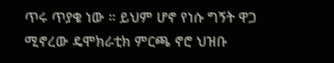ጥሩ ጥያቄ ነው ። ይህም ሆኖ የነሱ ግኝት ዋጋ ሚኖረው ዴሞክራቲክ ምርጫ ኖሮ ህዝቡ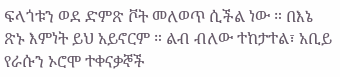ፍላጎቱን ወደ ድምጽ ቮት መለወጥ ሲችል ነው ። በእኔ ጽኑ እምነት ይህ አይኖርም ። ልብ ብለው ተከታተል፣ አቢይ የራሱን ኦሮሞ ተቀናቃኞች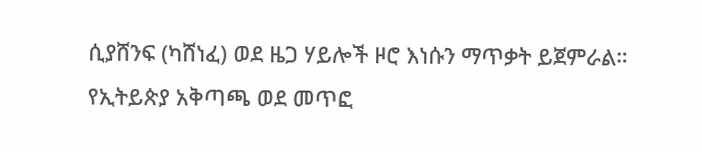ሲያሸንፍ (ካሸነፈ) ወደ ዜጋ ሃይሎች ዞሮ እነሱን ማጥቃት ይጀምራል። የኢትይጵያ አቅጣጫ ወደ መጥፎ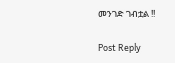መንገድ ገብቷል !!

Post Reply